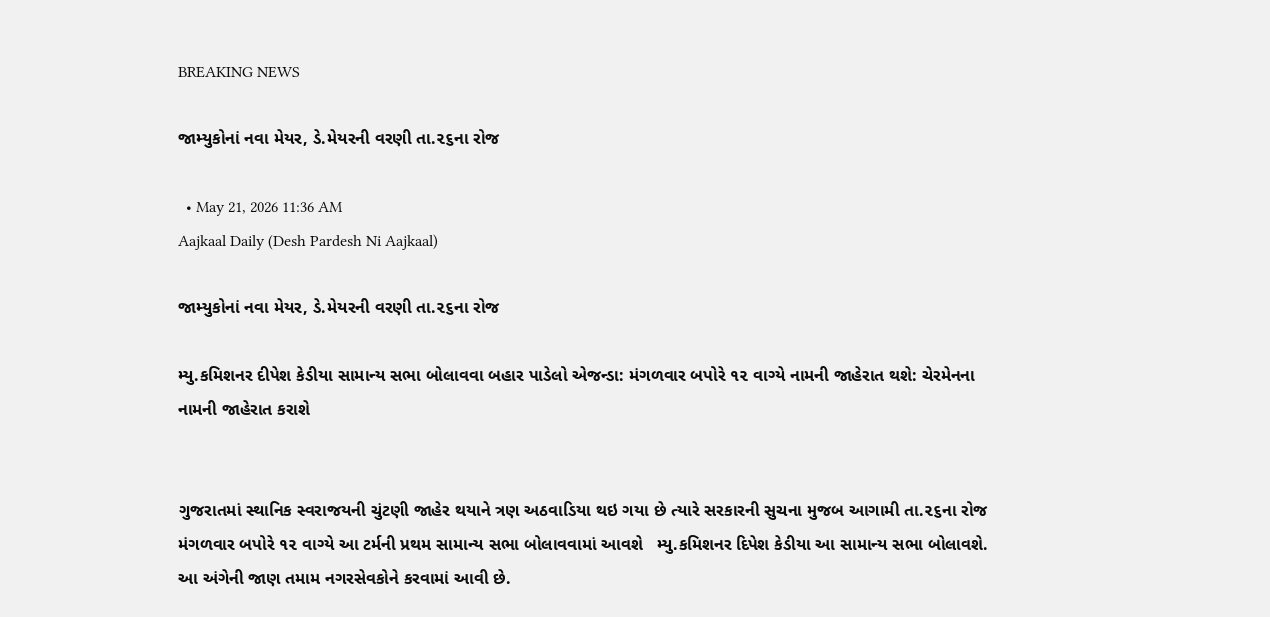BREAKING NEWS

જામ્યુકોનાં નવા મેયર, ડે.મેયરની વરણી તા.૨૬ના રોજ

  • May 21, 2026 11:36 AM
Aajkaal Daily (Desh Pardesh Ni Aajkaal)

જામ્યુકોનાં નવા મેયર, ડે.મેયરની વરણી તા.૨૬ના રોજ

મ્યુ.કમિશનર દીપેશ કેડીયા સામાન્ય સભા બોલાવવા બહાર પાડેલો એજન્ડા: મંગળવાર બપોરે ૧૨ વાગ્યે નામની જાહેરાત થશે: ચેરમેનના નામની જાહેરાત કરાશે


ગુજરાતમાં સ્થાનિક સ્વરાજયની ચુંટણી જાહેર થયાને ત્રણ અઠવાડિયા થઇ ગયા છે ત્યારે સરકારની સુચના મુજબ આગામી તા.૨૬ના રોજ મંગળવાર બપોરે ૧૨ વાગ્યે આ ટર્મની પ્રથમ સામાન્ય સભા બોલાવવામાં આવશે   મ્યુ.કમિશનર દિપેશ કેડીયા આ સામાન્ય સભા બોલાવશે. આ અંગેની જાણ તમામ નગરસેવકોને કરવામાં આવી છે.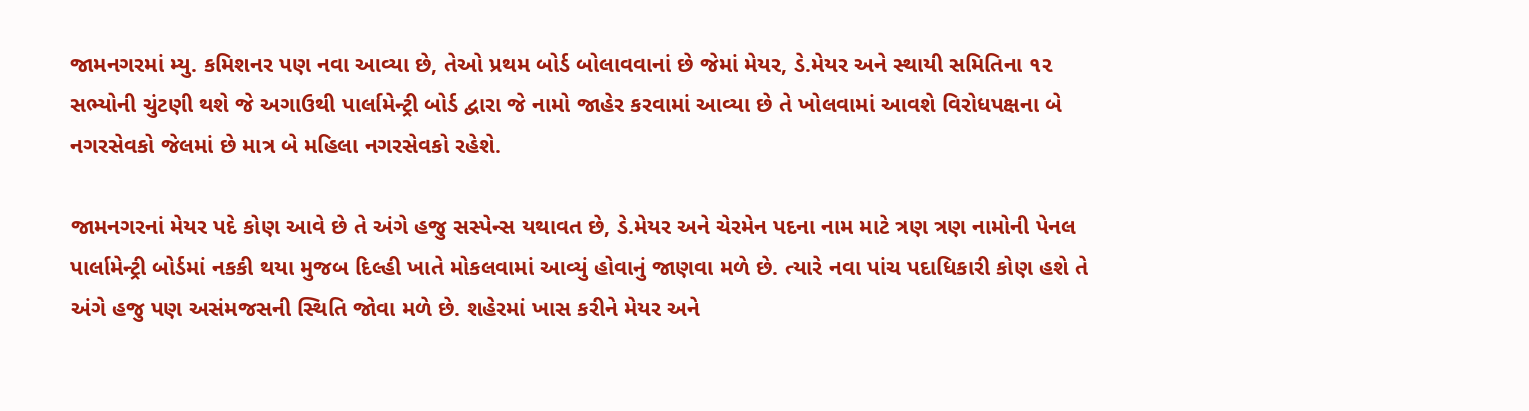જામનગરમાં મ્યુ. કમિશનર પણ નવા આવ્યા છે, તેઓ પ્રથમ બોર્ડ બોલાવવાનાં છે જેમાં મેયર, ડે.મેયર અને સ્થાયી સમિતિના ૧૨ સભ્યોની ચુંટણી થશે જે અગાઉથી પાર્લામેન્ટ્રી બોર્ડ દ્વારા જે નામો જાહેર કરવામાં આવ્યા છે તે ખોલવામાં આવશે વિરોધપક્ષના બે નગરસેવકો જેલમાં છે માત્ર બે મહિલા નગરસેવકો રહેશે.

જામનગરનાં મેયર પદે કોણ આવે છે તે અંગે હજુ સસ્પેન્સ યથાવત છે, ડે.મેયર અને ચેરમેન પદના નામ માટે ત્રણ ત્રણ નામોની પેનલ પાર્લામેન્ટ્રી બોર્ડમાં નકકી થયા મુજબ દિલ્હી ખાતે મોકલવામાં આવ્યું હોવાનું જાણવા મળે છે. ત્યારે નવા પાંચ પદાધિકારી કોણ હશે તે અંગે હજુ પણ અસંમજસની સ્થિતિ જોવા મળે છે. શહેરમાં ખાસ કરીને મેયર અને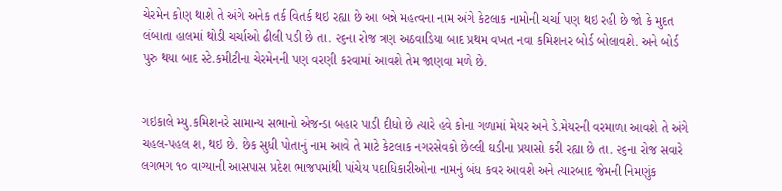ચેરમેન કોણ થાશે તે અંગે અનેક તર્ક વિતર્ક થઇ રહ્યા છે આ બન્ને મહત્વના નામ અંગે કેટલાક નામોની ચર્ચા પણ થઇ રહી છે જો કે મુદત લંબાતા હાલમાં થોડી ચર્ચાઓ ઢીલી પડી છે તા. ૨૬ના રોજ ત્રણ અઠવાડિયા બાદ પ્રથમ વખત નવા કમિશનર બોર્ડ બોલાવશે. અને બોર્ડ પુરુ થયા બાદ સ્ટે.કમીટીના ચેરમેનની પણ વરણી કરવામાં આવશે તેમ જાણવા મળે છે.


ગઇકાલે મ્યુ.કમિશનરે સામાન્ય સભાનો એજન્ડા બહાર પાડી દીધો છે ત્યારે હવે કોના ગળામાં મેયર અને ડે.મેયરની વરમાળા આવશે તે અંગે ચહલ-પહલ શ‚ થઇ છે. છેક સુધી પોતાનું નામ આવે તે માટે કેટલાક નગરસેવકો છેલ્લી ઘડીના પ્રયાસો કરી રહ્યા છે તા. ૨૬ના રોજ સવારે લગભગ ૧૦ વાગ્યાની આસપાસ પ્રદેશ ભાજપમાંથી પાંચેય પદાધિકારીઓના નામનું બંધ કવર આવશે અને ત્યારબાદ જેમની નિમણુંક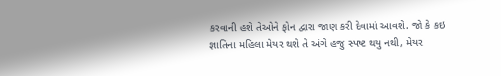કરવાની હશે તેઓને ફોન દ્વારા જાણ કરી દેવામાં આવશે. જો કે કઇ જ્ઞાતિના મહિલા મેયર થશે તે અંગે હજુ સ્પષ્ટ થયુ નથી, મેયર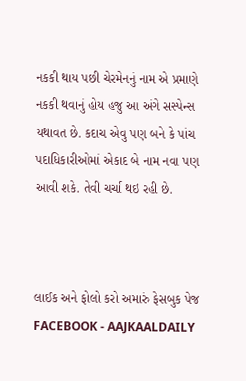નકકી થાય પછી ચેરમેનનું નામ એ પ્રમાણે નકકી થવાનું હોય હજુ આ અંગે સસ્પેન્સ યથાવત છે. કદાચ એવુ પણ બને કે પાંચ પદાધિકારીઓમાં એકાદ બે નામ નવા પણ આવી શકે. તેવી ચર્ચા થઇ રહી છે.



લાઈક અને ફોલો કરો અમારું ફેસબુક પેજ FACEBOOK - AAJKAALDAILY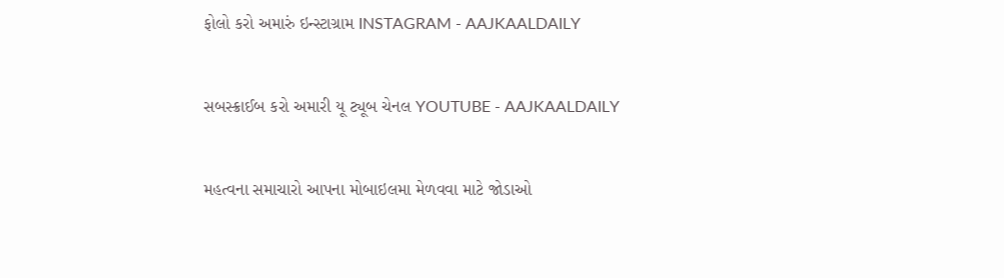ફોલો કરો અમારું ઇન્સ્ટાગ્રામ INSTAGRAM - AAJKAALDAILY


સબસ્ક્રાઈબ કરો અમારી યૂ ટ્યૂબ ચેનલ YOUTUBE - AAJKAALDAILY


મહત્વના સમાચારો આપના મોબાઇલમા મેળવવા માટે જોડાઓ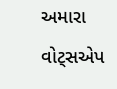અમારા વોટ્સએપ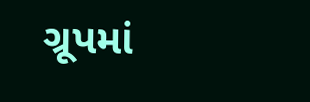ગ્રૂપમાં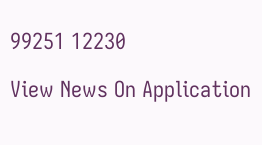99251 12230

View News On Application